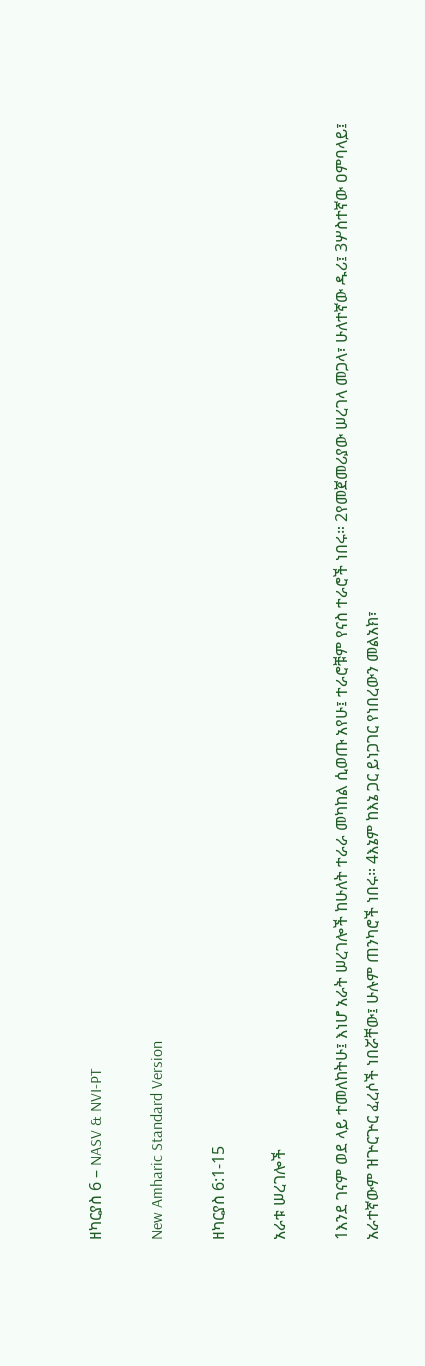ዘካርያስ 6 – NASV & NVI-PT

New Amharic Standard Version

ዘካርያስ 6:1-15

አራቱ ሠረገሎች

1እንደ ገናም ወደ ላይ ተመለከትሁ፤ እነሆ አራት ሠረገሎች ከሁለት ተራራ መካከል ሲወጡ አየሁ፤ ተራሮቹም የናስ ተራሮች ነበሩ። 2የመጀመሪያው ሠረገላ መጋላ፣ ሁለተኛው ዱሪ፤ 3ሦስተኛው ዐምባላይ፤ አራተኛውም ዝጕርጕር ፈረሶች ነበሯቸው፤ ሁሉም ጠንካሮች ነበሩ። 4እኔም ከእኔ ጋር ይነጋገር የነበረውን መልአክ፣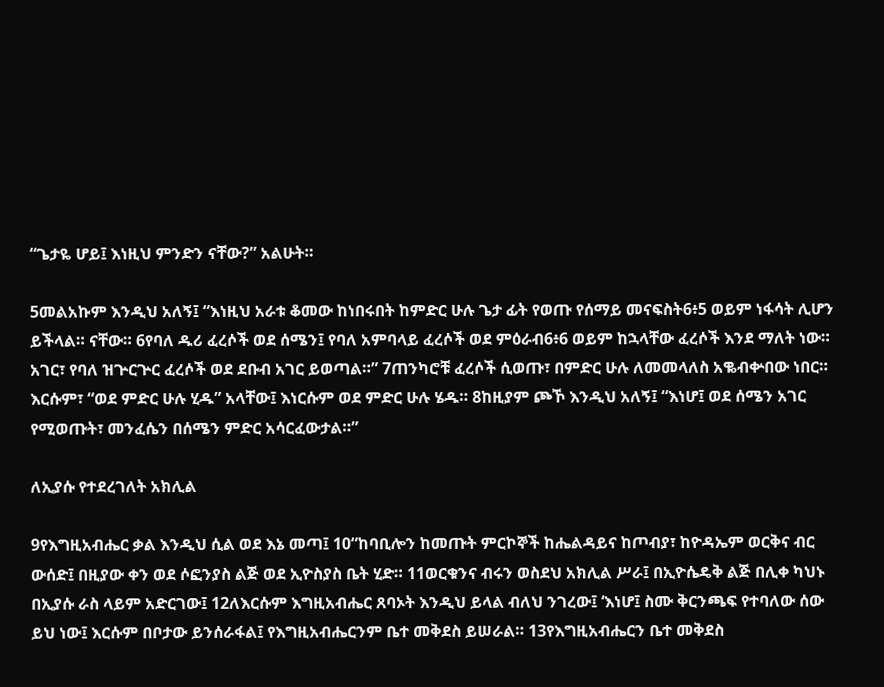“ጌታዬ ሆይ፤ እነዚህ ምንድን ናቸው?” አልሁት።

5መልአኩም እንዲህ አለኝ፤ “እነዚህ አራቱ ቆመው ከነበሩበት ከምድር ሁሉ ጌታ ፊት የወጡ የሰማይ መናፍስት6፥5 ወይም ነፋሳት ሊሆን ይችላል። ናቸው። 6የባለ ዱሪ ፈረሶች ወደ ሰሜን፤ የባለ አምባላይ ፈረሶች ወደ ምዕራብ6፥6 ወይም ከኋላቸው ፈረሶች እንደ ማለት ነው። አገር፣ የባለ ዝጕርጕር ፈረሶች ወደ ደቡብ አገር ይወጣል።” 7ጠንካሮቹ ፈረሶች ሲወጡ፣ በምድር ሁሉ ለመመላለስ አቈብቍበው ነበር። እርሱም፣ “ወደ ምድር ሁሉ ሂዱ” አላቸው፤ እነርሱም ወደ ምድር ሁሉ ሄዱ። 8ከዚያም ጮኾ እንዲህ አለኝ፤ “እነሆ፤ ወደ ሰሜን አገር የሚወጡት፣ መንፈሴን በሰሜን ምድር አሳርፈውታል።”

ለኢያሱ የተደረገለት አክሊል

9የእግዚአብሔር ቃል እንዲህ ሲል ወደ እኔ መጣ፤ 10“ከባቢሎን ከመጡት ምርኮኞች ከሔልዳይና ከጦብያ፣ ከዮዳኤም ወርቅና ብር ውሰድ፤ በዚያው ቀን ወደ ሶፎንያስ ልጅ ወደ ኢዮስያስ ቤት ሂድ። 11ወርቁንና ብሩን ወስደህ አክሊል ሥራ፤ በኢዮሴዴቅ ልጅ በሊቀ ካህኑ በኢያሱ ራስ ላይም አድርገው፤ 12ለእርሱም እግዚአብሔር ጸባኦት እንዲህ ይላል ብለህ ንገረው፤ ‘እነሆ፤ ስሙ ቅርንጫፍ የተባለው ሰው ይህ ነው፤ እርሱም በቦታው ይንሰራፋል፤ የእግዚአብሔርንም ቤተ መቅደስ ይሠራል። 13የእግዚአብሔርን ቤተ መቅደስ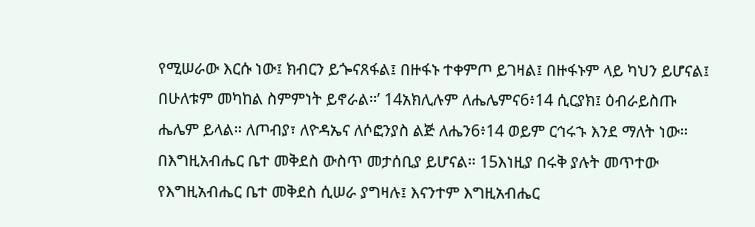የሚሠራው እርሱ ነው፤ ክብርን ይጐናጸፋል፤ በዙፋኑ ተቀምጦ ይገዛል፤ በዙፋኑም ላይ ካህን ይሆናል፤ በሁለቱም መካከል ስምምነት ይኖራል።’ 14አክሊሉም ለሔሌምና6፥14 ሲርያክ፤ ዕብራይስጡ ሔሌም ይላል። ለጦብያ፣ ለዮዳኤና ለሶፎንያስ ልጅ ለሔን6፥14 ወይም ርኅሩኁ እንደ ማለት ነው። በእግዚአብሔር ቤተ መቅደስ ውስጥ መታሰቢያ ይሆናል። 15እነዚያ በሩቅ ያሉት መጥተው የእግዚአብሔር ቤተ መቅደስ ሲሠራ ያግዛሉ፤ እናንተም እግዚአብሔር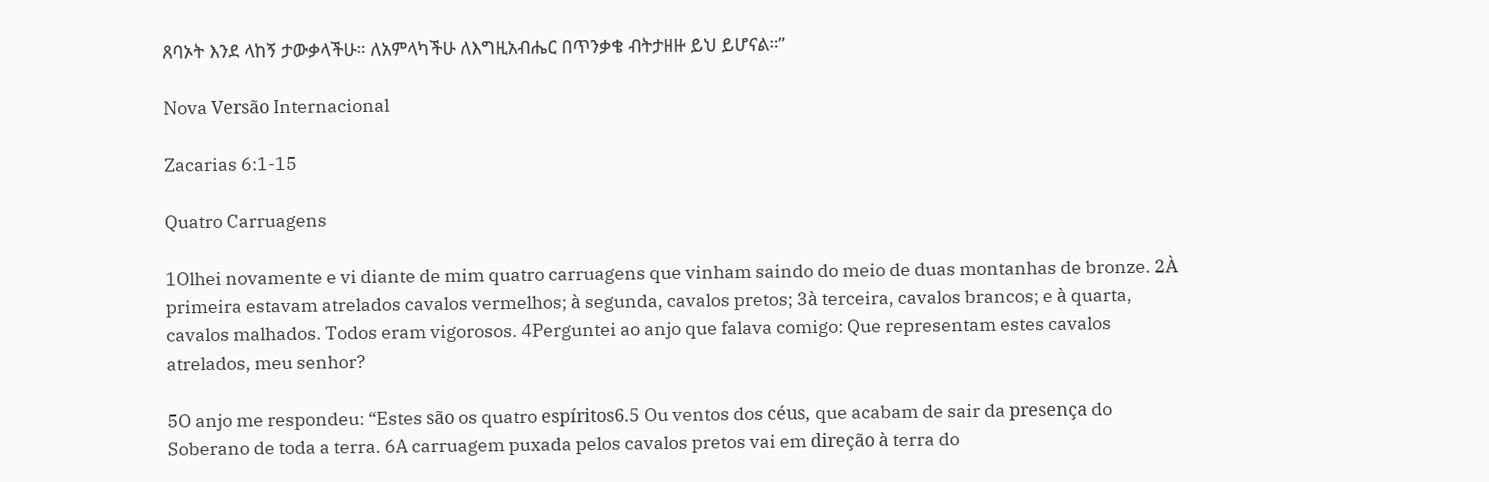ጸባኦት እንደ ላከኝ ታውቃላችሁ። ለአምላካችሁ ለእግዚአብሔር በጥንቃቄ ብትታዘዙ ይህ ይሆናል።”

Nova Versão Internacional

Zacarias 6:1-15

Quatro Carruagens

1Olhei novamente e vi diante de mim quatro carruagens que vinham saindo do meio de duas montanhas de bronze. 2À primeira estavam atrelados cavalos vermelhos; à segunda, cavalos pretos; 3à terceira, cavalos brancos; e à quarta, cavalos malhados. Todos eram vigorosos. 4Perguntei ao anjo que falava comigo: Que representam estes cavalos atrelados, meu senhor?

5O anjo me respondeu: “Estes são os quatro espíritos6.5 Ou ventos dos céus, que acabam de sair da presença do Soberano de toda a terra. 6A carruagem puxada pelos cavalos pretos vai em direção à terra do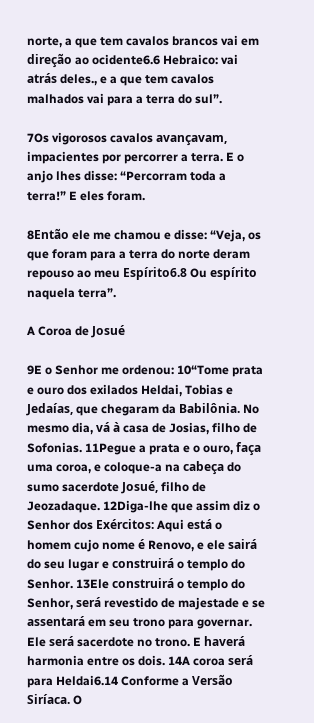norte, a que tem cavalos brancos vai em direção ao ocidente6.6 Hebraico: vai atrás deles., e a que tem cavalos malhados vai para a terra do sul”.

7Os vigorosos cavalos avançavam, impacientes por percorrer a terra. E o anjo lhes disse: “Percorram toda a terra!” E eles foram.

8Então ele me chamou e disse: “Veja, os que foram para a terra do norte deram repouso ao meu Espírito6.8 Ou espírito naquela terra”.

A Coroa de Josué

9E o Senhor me ordenou: 10“Tome prata e ouro dos exilados Heldai, Tobias e Jedaías, que chegaram da Babilônia. No mesmo dia, vá à casa de Josias, filho de Sofonias. 11Pegue a prata e o ouro, faça uma coroa, e coloque-a na cabeça do sumo sacerdote Josué, filho de Jeozadaque. 12Diga-lhe que assim diz o Senhor dos Exércitos: Aqui está o homem cujo nome é Renovo, e ele sairá do seu lugar e construirá o templo do Senhor. 13Ele construirá o templo do Senhor, será revestido de majestade e se assentará em seu trono para governar. Ele será sacerdote no trono. E haverá harmonia entre os dois. 14A coroa será para Heldai6.14 Conforme a Versão Siríaca. O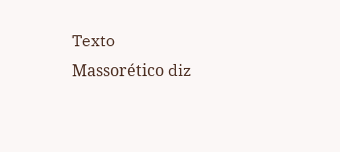Texto Massorético diz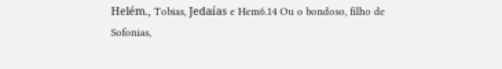Helém., Tobias, Jedaías e Hem6.14 Ou o bondoso, filho de Sofonias,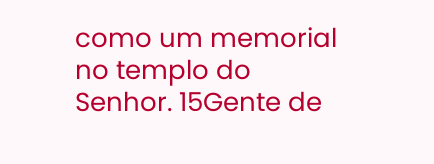como um memorial no templo do Senhor. 15Gente de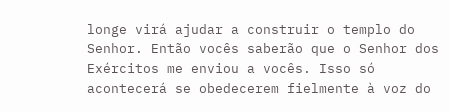longe virá ajudar a construir o templo do Senhor. Então vocês saberão que o Senhor dos Exércitos me enviou a vocês. Isso só acontecerá se obedecerem fielmente à voz do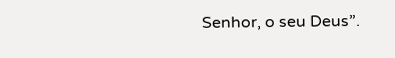Senhor, o seu Deus”.